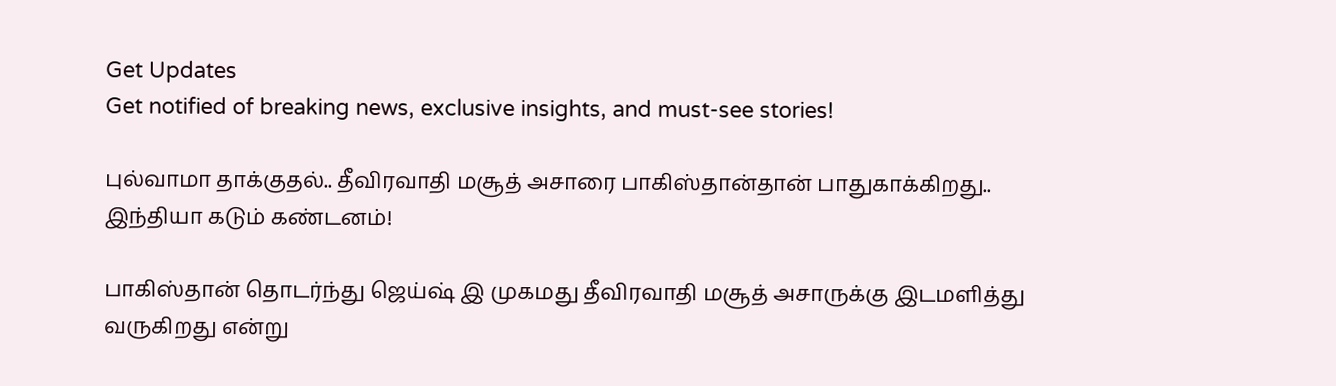Get Updates
Get notified of breaking news, exclusive insights, and must-see stories!

புல்வாமா தாக்குதல்.. தீவிரவாதி மசூத் அசாரை பாகிஸ்தான்தான் பாதுகாக்கிறது.. இந்தியா கடும் கண்டனம்!

பாகிஸ்தான் தொடர்ந்து ஜெய்ஷ் இ முகமது தீவிரவாதி மசூத் அசாருக்கு இடமளித்து வருகிறது என்று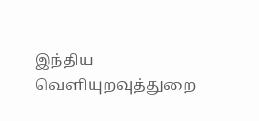இந்திய வெளியுறவுத்துறை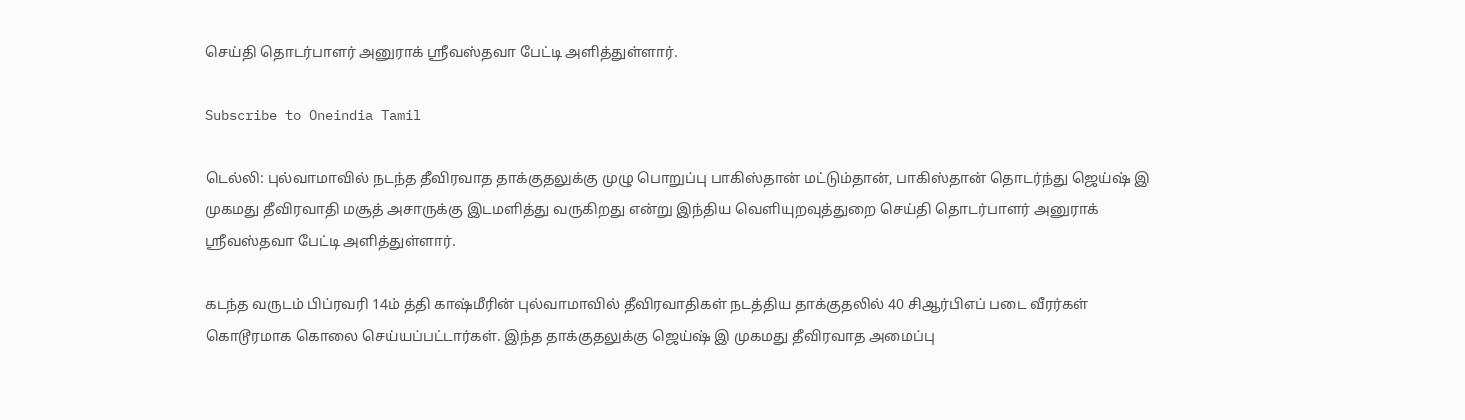செய்தி தொடர்பாளர் அனுராக் ஸ்ரீவஸ்தவா பேட்டி அளித்துள்ளார்.

Subscribe to Oneindia Tamil

டெல்லி: புல்வாமாவில் நடந்த தீவிரவாத தாக்குதலுக்கு முழு பொறுப்பு பாகிஸ்தான் மட்டும்தான், பாகிஸ்தான் தொடர்ந்து ஜெய்ஷ் இ முகமது தீவிரவாதி மசூத் அசாருக்கு இடமளித்து வருகிறது என்று இந்திய வெளியுறவுத்துறை செய்தி தொடர்பாளர் அனுராக் ஸ்ரீவஸ்தவா பேட்டி அளித்துள்ளார்.

கடந்த வருடம் பிப்ரவரி 14ம் த்தி காஷ்மீரின் புல்வாமாவில் தீவிரவாதிகள் நடத்திய தாக்குதலில் 40 சிஆர்பிஎப் படை வீரர்கள் கொடூரமாக கொலை செய்யப்பட்டார்கள். இந்த தாக்குதலுக்கு ஜெய்ஷ் இ முகமது தீவிரவாத அமைப்பு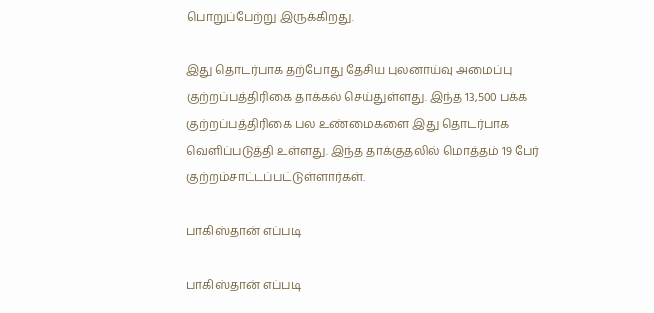பொறுப்பேற்று இருக்கிறது.

இது தொடர்பாக தற்போது தேசிய புலனாய்வு அமைப்பு குற்றப்பத்திரிகை தாக்கல் செய்துள்ளது. இந்த 13,500 பக்க குற்றப்பத்திரிகை பல உண்மைகளை இது தொடர்பாக வெளிப்படுத்தி உள்ளது. இந்த தாக்குதலில் மொத்தம் 19 பேர் குற்றம்சாட்டப்பட்டுள்ளார்கள்.

பாகிஸ்தான் எப்படி

பாகிஸ்தான் எப்படி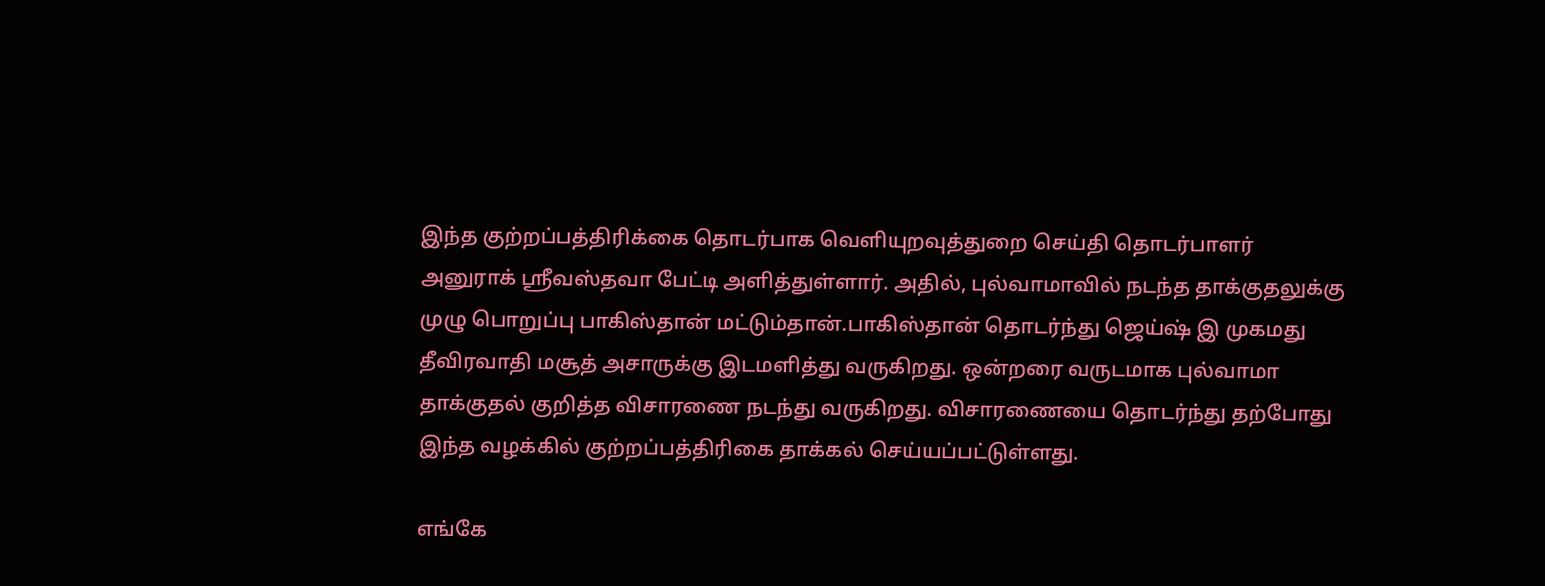இந்த குற்றப்பத்திரிக்கை தொடர்பாக வெளியுறவுத்துறை செய்தி தொடர்பாளர் அனுராக் ஸ்ரீவஸ்தவா பேட்டி அளித்துள்ளார். அதில், புல்வாமாவில் நடந்த தாக்குதலுக்கு முழு பொறுப்பு பாகிஸ்தான் மட்டும்தான்.பாகிஸ்தான் தொடர்ந்து ஜெய்ஷ் இ முகமது தீவிரவாதி மசூத் அசாருக்கு இடமளித்து வருகிறது. ஒன்றரை வருடமாக புல்வாமா தாக்குதல் குறித்த விசாரணை நடந்து வருகிறது. விசாரணையை தொடர்ந்து தற்போது இந்த வழக்கில் குற்றப்பத்திரிகை தாக்கல் செய்யப்பட்டுள்ளது.

எங்கே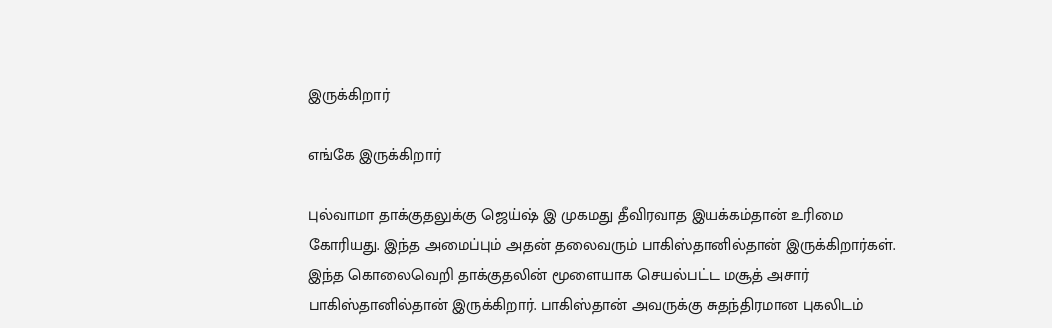இருக்கிறார்

எங்கே இருக்கிறார்

புல்வாமா தாக்குதலுக்கு ஜெய்ஷ் இ முகமது தீவிரவாத இயக்கம்தான் உரிமை கோரியது. இந்த அமைப்பும் அதன் தலைவரும் பாகிஸ்தானில்தான் இருக்கிறார்கள். இந்த கொலைவெறி தாக்குதலின் மூளையாக செயல்பட்ட மசூத் அசார் பாகிஸ்தானில்தான் இருக்கிறார். பாகிஸ்தான் அவருக்கு சுதந்திரமான புகலிடம்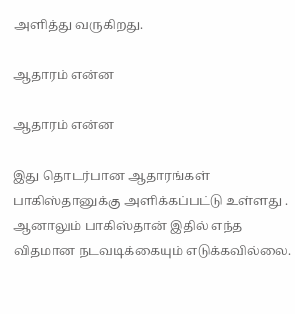அளித்து வருகிறது.

ஆதாரம் என்ன

ஆதாரம் என்ன

இது தொடர்பான ஆதாரங்கள் பாகிஸ்தானுக்கு அளிக்கப்பட்டு உள்ளது . ஆனாலும் பாகிஸ்தான் இதில் எந்த விதமான நடவடிக்கையும் எடுக்கவில்லை.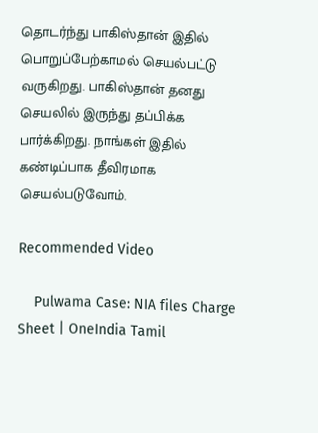தொடர்ந்து பாகிஸ்தான் இதில் பொறுப்பேற்காமல் செயல்பட்டு வருகிறது. பாகிஸ்தான் தனது செயலில் இருந்து தப்பிக்க பார்க்கிறது. நாங்கள் இதில் கண்டிப்பாக தீவிரமாக செயல்படுவோம்.

Recommended Video

    Pulwama Case: NIA files Charge Sheet | OneIndia Tamil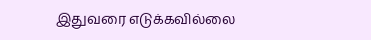இதுவரை எடுக்கவில்லை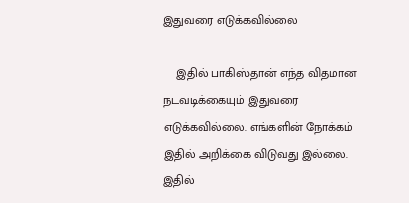இதுவரை எடுக்கவில்லை

    இதில் பாகிஸ்தான் எந்த விதமான நடவடிக்கையும் இதுவரை எடுக்கவில்லை. எங்களின் நோக்கம் இதில் அறிக்கை விடுவது இல்லை. இதில்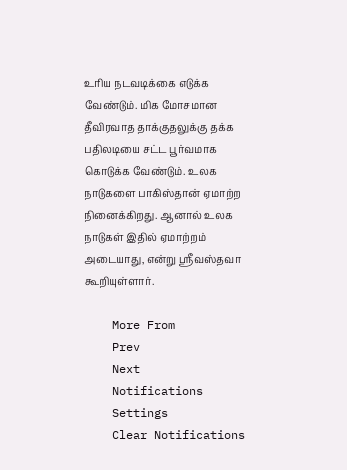உரிய நடவடிக்கை எடுக்க வேண்டும். மிக மோசமான தீவிரவாத தாக்குதலுக்கு தக்க பதிலடியை சட்ட பூர்வமாக கொடுக்க வேண்டும். உலக நாடுகளை பாகிஸ்தான் ஏமாற்ற நினைக்கிறது. ஆனால் உலக நாடுகள் இதில் ஏமாற்றம் அடையாது, என்று ஸ்ரீவஸ்தவா கூறியுள்ளார்.

    More From
    Prev
    Next
    Notifications
    Settings
    Clear Notifications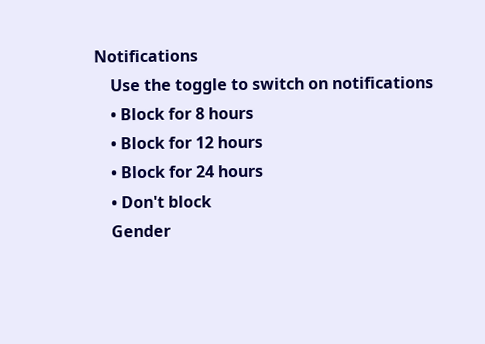Notifications
    Use the toggle to switch on notifications
    • Block for 8 hours
    • Block for 12 hours
    • Block for 24 hours
    • Don't block
    Gender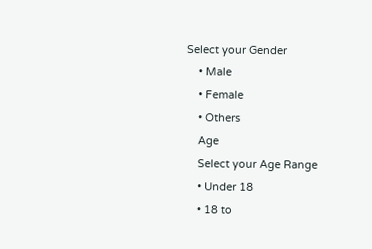Select your Gender
    • Male
    • Female
    • Others
    Age
    Select your Age Range
    • Under 18
    • 18 to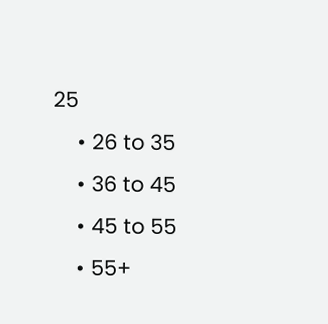25
    • 26 to 35
    • 36 to 45
    • 45 to 55
    • 55+